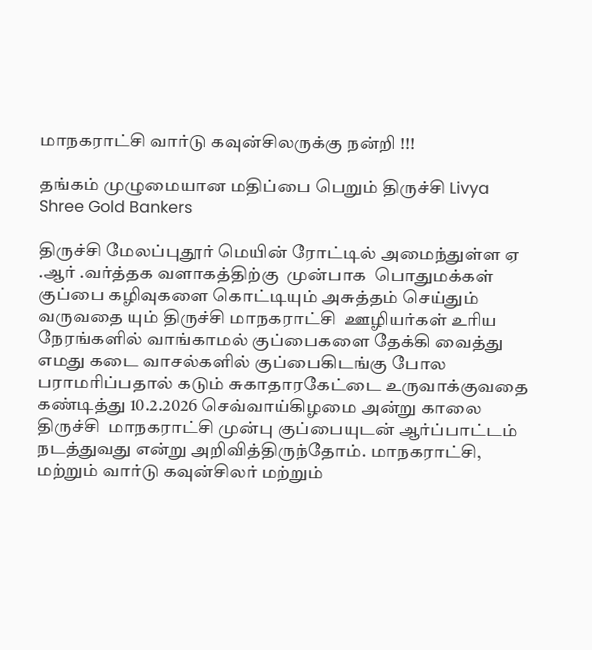மாநகராட்சி வார்டு கவுன்சிலருக்கு நன்றி !!!

தங்கம் முழுமையான மதிப்பை பெறும் திருச்சி Livya Shree Gold Bankers

திருச்சி மேலப்புதூர் மெயின் ரோட்டில் அமைந்துள்ள ஏ .ஆர் .வர்த்தக வளாகத்திற்கு  முன்பாக  பொதுமக்கள் குப்பை கழிவுகளை கொட்டியும் அசுத்தம் செய்தும் வருவதை யும் திருச்சி மாநகராட்சி  ஊழியர்கள் உரிய நேரங்களில் வாங்காமல் குப்பைகளை தேக்கி வைத்து  எமது கடை வாசல்களில் குப்பைகிடங்கு போல பராமரிப்பதால் கடும் சுகாதாரகேட்டை உருவாக்குவதை கண்டித்து 10.2.2026 செவ்வாய்கிழமை அன்று காலை திருச்சி  மாநகராட்சி முன்பு குப்பையுடன் ஆர்ப்பாட்டம் நடத்துவது என்று அறிவித்திருந்தோம். மாநகராட்சி, மற்றும் வார்டு கவுன்சிலர் மற்றும்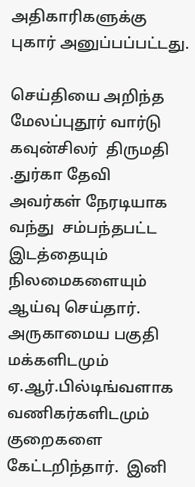அதிகாரிகளுக்கு புகார் அனுப்பப்பட்டது.

செய்தியை அறிந்த மேலப்புதூர் வார்டு கவுன்சிலர்  திருமதி .துர்கா தேவி  அவர்கள் நேரடியாக வந்து  சம்பந்தபட்ட இடத்தையும் நிலமைகளையும் ஆய்வு செய்தார். அருகாமைய பகுதி மக்களிடமும்  ஏ.ஆர்.பில்டிங்வளாக  வணிகர்களிடமும் குறைகளை கேட்டறிந்தார்.  இனி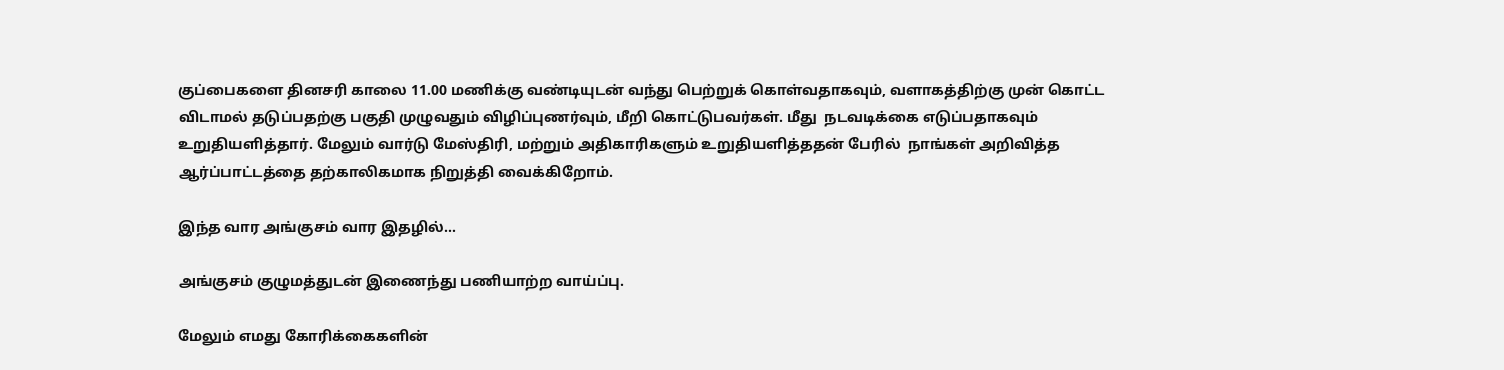குப்பைகளை தினசரி காலை 11.00 மணிக்கு வண்டியுடன் வந்து பெற்றுக் கொள்வதாகவும், வளாகத்திற்கு முன் கொட்ட விடாமல் தடுப்பதற்கு பகுதி முழுவதும் விழிப்புணர்வும், மீறி கொட்டுபவர்கள். மீது  நடவடிக்கை எடுப்பதாகவும் உறுதியளித்தார். மேலும் வார்டு மேஸ்திரி, மற்றும் அதிகாரிகளும் உறுதியளித்ததன் பேரில்  நாங்கள் அறிவித்த ஆர்ப்பாட்டத்தை தற்காலிகமாக நிறுத்தி வைக்கிறோம்.

இந்த வார அங்குசம் வார இதழில்…

அங்குசம் குழுமத்துடன் இணைந்து பணியாற்ற வாய்ப்பு.

மேலும் எமது கோரிக்கைகளின்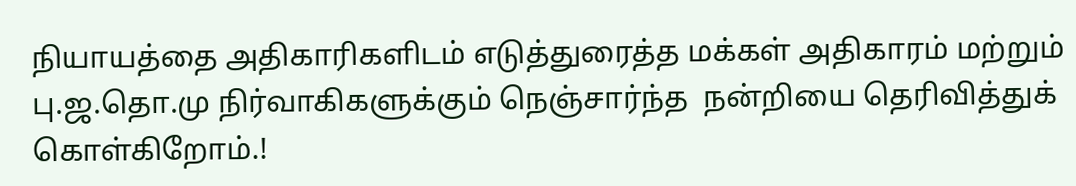நியாயத்தை அதிகாரிகளிடம் எடுத்துரைத்த மக்கள் அதிகாரம் மற்றும் பு.ஜ.தொ.மு நிர்வாகிகளுக்கும் நெஞ்சார்ந்த  நன்றியை தெரிவித்துக் கொள்கிறோம்.!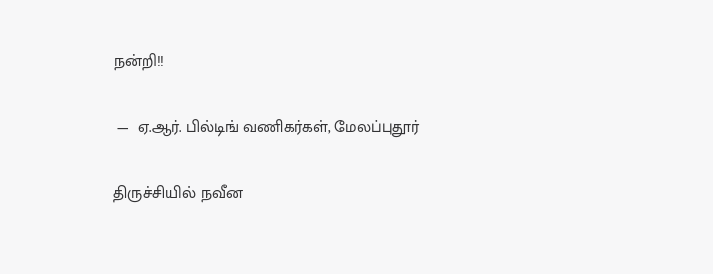நன்றி!!

 —  ஏ.ஆர். பில்டிங் வணிகர்கள், மேலப்புதூர்

திருச்சியில் நவீன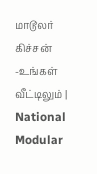மாடூலர் கிச்சன் -உங்கள் வீட்டிலும் | National Modular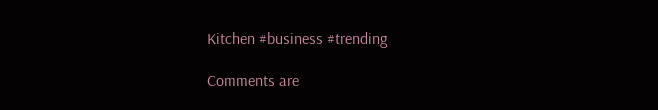Kitchen #business #trending

Comments are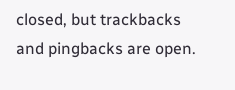closed, but trackbacks and pingbacks are open.